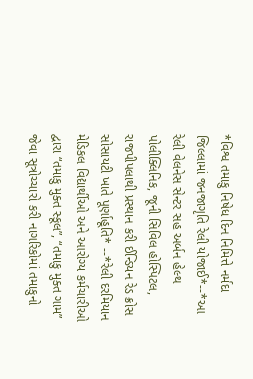*વિશ્વ તમાકુ નિષેધ દિન નિમિત્તે નર્મદા જિલ્લામાં જનજાગૃતિ રેલી યોજાઈ*--*આ રેલી વેલનેસ સેન્ટર સહ અર્બન હેલ્થ પોલીક્લિનિક, જૂની સિવિલ હોસ્પિટલ, રાજપીપલાથી પ્રસ્થાન કરી ઈન્ડિયન રેડ ક્રોસ સોસાયટી ખાતે પૂર્ણાહૂતિ* --*રેલી દરમિયાન મેડિકલ વિદ્યાર્થીઓ અને આરોગ્ય કર્મચારીઓ દ્વારા “તમાકુ મુક્ત સ્કૂલ”, “તમાકુ મુક્ત ગામ” જેવા સૂત્રોચ્ચારો કરી નાગરિકોમાં તમાકુનો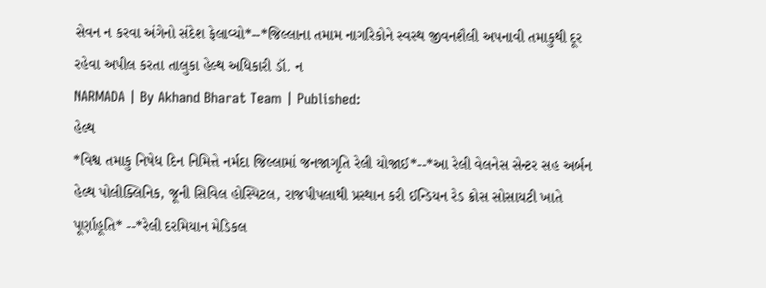સેવન ન કરવા અંગેનો સંદેશ ફેલાવ્યો*--*જિલ્લાના તમામ નાગરિકોને સ્વસ્થ જીવનશૈલી અપનાવી તમાકુથી દૂર રહેવા અપીલ કરતા તાલુકા હેલ્થ અધિકારી ડૉ. ન
NARMADA | By Akhand Bharat Team | Published:
હેલ્થ
*વિશ્વ તમાકુ નિષેધ દિન નિમિત્તે નર્મદા જિલ્લામાં જનજાગૃતિ રેલી યોજાઈ*--*આ રેલી વેલનેસ સેન્ટર સહ અર્બન હેલ્થ પોલીક્લિનિક, જૂની સિવિલ હોસ્પિટલ, રાજપીપલાથી પ્રસ્થાન કરી ઈન્ડિયન રેડ ક્રોસ સોસાયટી ખાતે પૂર્ણાહૂતિ* --*રેલી દરમિયાન મેડિકલ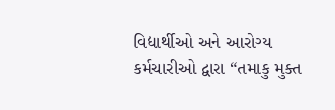વિદ્યાર્થીઓ અને આરોગ્ય કર્મચારીઓ દ્વારા “તમાકુ મુક્ત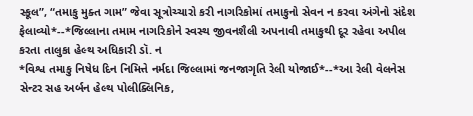સ્કૂલ”, “તમાકુ મુક્ત ગામ” જેવા સૂત્રોચ્ચારો કરી નાગરિકોમાં તમાકુનો સેવન ન કરવા અંગેનો સંદેશ ફેલાવ્યો*--*જિલ્લાના તમામ નાગરિકોને સ્વસ્થ જીવનશૈલી અપનાવી તમાકુથી દૂર રહેવા અપીલ કરતા તાલુકા હેલ્થ અધિકારી ડૉ. ન
*વિશ્વ તમાકુ નિષેધ દિન નિમિત્તે નર્મદા જિલ્લામાં જનજાગૃતિ રેલી યોજાઈ*--*આ રેલી વેલનેસ સેન્ટર સહ અર્બન હેલ્થ પોલીક્લિનિક,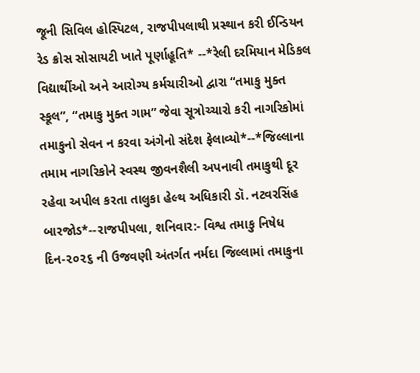જૂની સિવિલ હોસ્પિટલ, રાજપીપલાથી પ્રસ્થાન કરી ઈન્ડિયન રેડ ક્રોસ સોસાયટી ખાતે પૂર્ણાહૂતિ* --*રેલી દરમિયાન મેડિકલ વિદ્યાર્થીઓ અને આરોગ્ય કર્મચારીઓ દ્વારા “તમાકુ મુક્ત સ્કૂલ”, “તમાકુ મુક્ત ગામ” જેવા સૂત્રોચ્ચારો કરી નાગરિકોમાં તમાકુનો સેવન ન કરવા અંગેનો સંદેશ ફેલાવ્યો*--*જિલ્લાના તમામ નાગરિકોને સ્વસ્થ જીવનશૈલી અપનાવી તમાકુથી દૂર રહેવા અપીલ કરતા તાલુકા હેલ્થ અધિકારી ડૉ. નટવરસિંહ બારજોડ*--રાજપીપલા, શનિવાર:- વિશ્વ તમાકુ નિષેધ દિન-૨૦૨૬ ની ઉજવણી અંતર્ગત નર્મદા જિલ્લામાં તમાકુના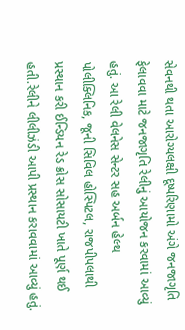સેવનથી થતા આરોગ્યલક્ષી દૂષ્પરિણામો અંગે જનજાગૃતિ ફેલાવવા માટે જનજાગૃતિ રેલીનું આયોજન કરવામાં આવ્યું હતું. આ રેલી વેલનેસ સેન્ટર સહ અર્બન હેલ્થ પોલીક્લિનિક, જૂની સિવિલ હોસ્પિટલ, રાજપીપલાથી પ્રસ્થાન કરી ઈન્ડિયન રેડ ક્રોસ સોસાયટી ખાતે પૂર્ણ થઈ હતી.રેલીને લીલીઝંડી આપી પ્રસ્થાન કરાવવામાં આવ્યું હતું.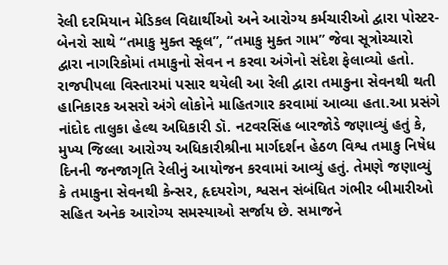રેલી દરમિયાન મેડિકલ વિદ્યાર્થીઓ અને આરોગ્ય કર્મચારીઓ દ્વારા પોસ્ટર-બેનરો સાથે “તમાકુ મુક્ત સ્કૂલ”, “તમાકુ મુક્ત ગામ” જેવા સૂત્રોચ્ચારો દ્વારા નાગરિકોમાં તમાકુનો સેવન ન કરવા અંગેનો સંદેશ ફેલાવ્યો હતો. રાજપીપલા વિસ્તારમાં પસાર થયેલી આ રેલી દ્વારા તમાકુના સેવનથી થતી હાનિકારક અસરો અંગે લોકોને માહિતગાર કરવામાં આવ્યા હતા.આ પ્રસંગે નાંદોદ તાલુકા હેલ્થ અધિકારી ડૉ. નટવરસિંહ બારજોડે જણાવ્યું હતું કે, મુખ્ય જિલ્લા આરોગ્ય અધિકારીશ્રીના માર્ગદર્શન હેઠળ વિશ્વ તમાકુ નિષેધ દિનની જનજાગૃતિ રેલીનું આયોજન કરવામાં આવ્યું હતું. તેમણે જણાવ્યું કે તમાકુના સેવનથી કેન્સર, હૃદયરોગ, શ્વસન સંબંધિત ગંભીર બીમારીઓ સહિત અનેક આરોગ્ય સમસ્યાઓ સર્જાય છે. સમાજને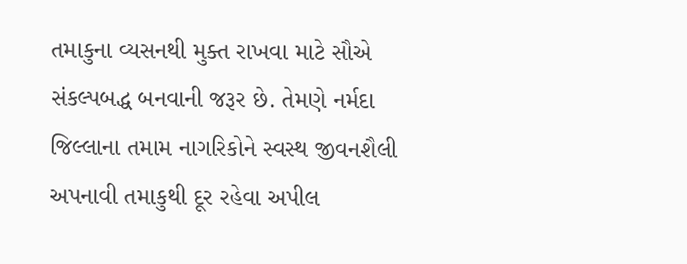તમાકુના વ્યસનથી મુક્ત રાખવા માટે સૌએ સંકલ્પબદ્ધ બનવાની જરૂર છે. તેમણે નર્મદા જિલ્લાના તમામ નાગરિકોને સ્વસ્થ જીવનશૈલી અપનાવી તમાકુથી દૂર રહેવા અપીલ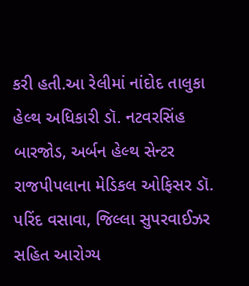કરી હતી.આ રેલીમાં નાંદોદ તાલુકા હેલ્થ અધિકારી ડૉ. નટવરસિંહ બારજોડ, અર્બન હેલ્થ સેન્ટર રાજપીપલાના મેડિકલ ઓફિસર ડૉ. પરિંદ વસાવા, જિલ્લા સુપરવાઈઝર સહિત આરોગ્ય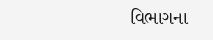વિભાગના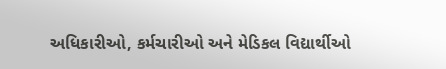અધિકારીઓ, કર્મચારીઓ અને મેડિકલ વિદ્યાર્થીઓ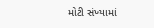મોટી સંખ્યામાં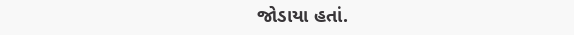જોડાયા હતાં.